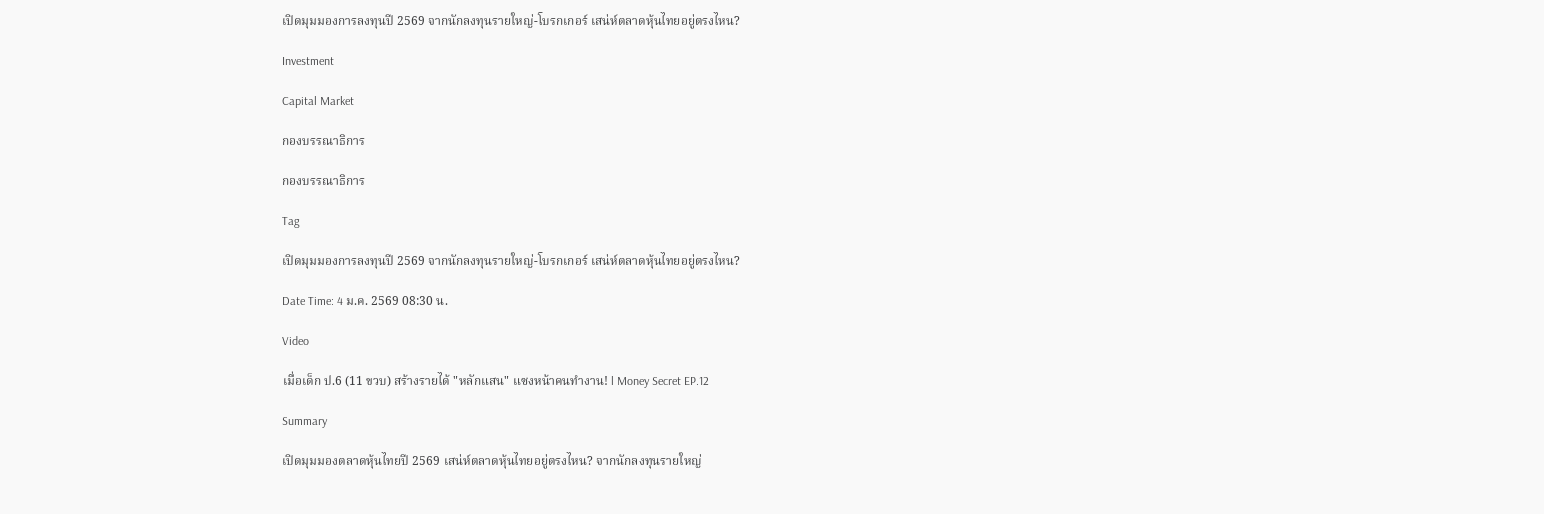เปิดมุมมองการลงทุนปี 2569 จากนักลงทุนรายใหญ่-โบรกเกอร์ เสน่ห์ตลาดหุ้นไทยอยู่ตรงไหน?

Investment

Capital Market

กองบรรณาธิการ

กองบรรณาธิการ

Tag

เปิดมุมมองการลงทุนปี 2569 จากนักลงทุนรายใหญ่-โบรกเกอร์ เสน่ห์ตลาดหุ้นไทยอยู่ตรงไหน?

Date Time: 4 ม.ค. 2569 08:30 น.

Video

เมื่อเด็ก ป.6 (11 ขวบ) สร้างรายได้ "หลักแสน" แซงหน้าคนทำงาน! l Money Secret EP.12

Summary

เปิดมุมมองตลาดหุ้นไทยปี 2569 เสน่ห์ตลาดหุ้นไทยอยู่ตรงไหน? จากนักลงทุนรายใหญ่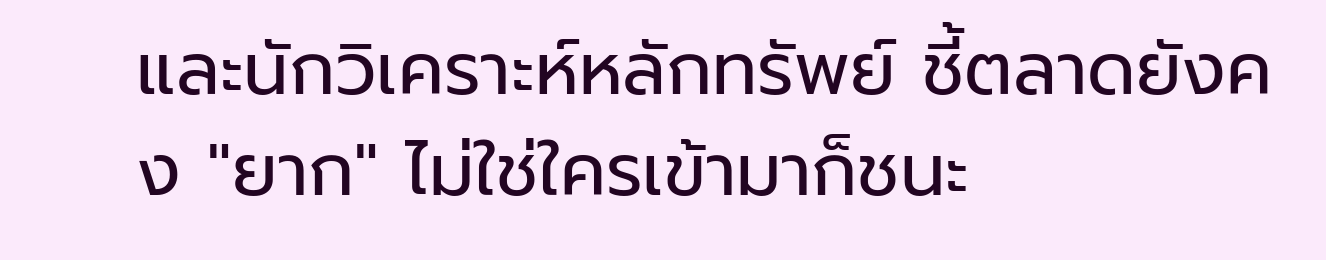และนักวิเคราะห์หลักทรัพย์ ชี้ตลาดยังคง "ยาก" ไม่ใช่ใครเข้ามาก็ชนะ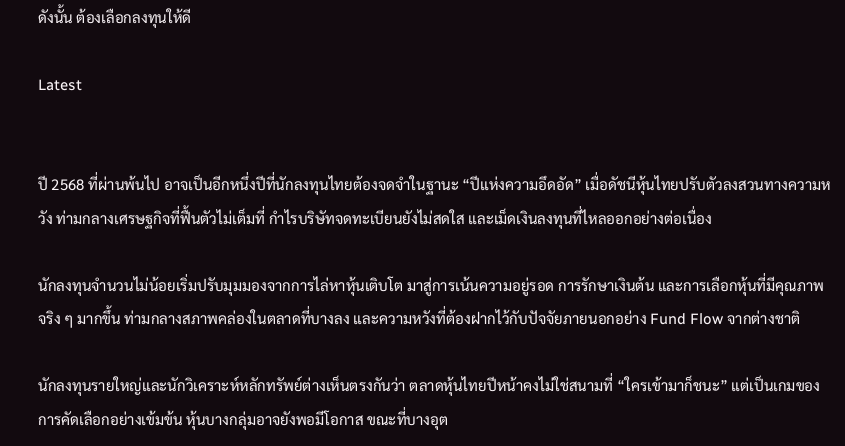ดังนั้น ต้องเลือกลงทุนให้ดี

Latest


ปี 2568 ที่ผ่านพ้นไป อาจเป็นอีกหนึ่งปีที่นักลงทุนไทยต้องจดจำในฐานะ “ปีแห่งความอึดอัด” เมื่อดัชนีหุ้นไทยปรับตัวลงสวนทางความหวัง ท่ามกลางเศรษฐกิจที่ฟื้นตัวไม่เต็มที่ กำไรบริษัทจดทะเบียนยังไม่สดใส และเม็ดเงินลงทุนที่ไหลออกอย่างต่อเนื่อง

นักลงทุนจำนวนไม่น้อยเริ่มปรับมุมมองจากการไล่หาหุ้นเติบโต มาสู่การเน้นความอยู่รอด การรักษาเงินต้น และการเลือกหุ้นที่มีคุณภาพจริง ๆ มากขึ้น ท่ามกลางสภาพคล่องในตลาดที่บางลง และความหวังที่ต้องฝากไว้กับปัจจัยภายนอกอย่าง Fund Flow จากต่างชาติ

นักลงทุนรายใหญ่และนักวิเคราะห์หลักทรัพย์ต่างเห็นตรงกันว่า ตลาดหุ้นไทยปีหน้าคงไม่ใช่สนามที่ “ใครเข้ามาก็ชนะ” แต่เป็นเกมของการคัดเลือกอย่างเข้มข้น หุ้นบางกลุ่มอาจยังพอมีโอกาส ขณะที่บางอุต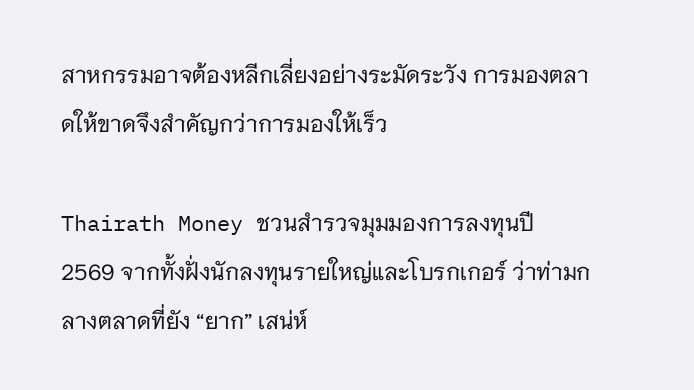สาหกรรมอาจต้องหลีกเลี่ยงอย่างระมัดระวัง การมองตลาดให้ขาดจึงสำคัญกว่าการมองให้เร็ว

Thairath Money ชวนสำรวจมุมมองการลงทุนปี 2569 จากทั้งฝั่งนักลงทุนรายใหญ่และโบรกเกอร์ ว่าท่ามกลางตลาดที่ยัง “ยาก” เสน่ห์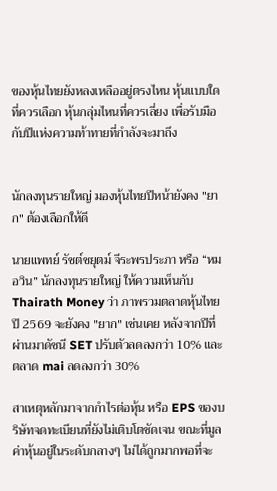ของหุ้นไทยยังหลงเหลืออยู่ตรงไหน หุ้นแบบใดที่ควรเลือก หุ้นกลุ่มไหนที่ควรเลี่ยง เพื่อรับมือกับปีแห่งความท้าทายที่กำลังจะมาถึง


นักลงทุนรายใหญ่ มองหุ้นไทยปีหน้ายังคง "ยาก" ต้องเลือกให้ดี

นายแพทย์ รัชต์ชยุตม์ จีระพรประภา หรือ “หมอวิน” นักลงทุนรายใหญ่ ให้ความเห็นกับ Thairath Money ว่า ภาพรวมตลาดหุ้นไทยปี 2569 จะยังคง "ยาก" เช่นเคย หลังจากปีที่ผ่านมาดัชนี SET ปรับตัวลดลงกว่า 10% และตลาด mai ลดลงกว่า 30%

สาเหตุหลักมาจากกำไรต่อหุ้น หรือ EPS ของบริษัทจดทะเบียนที่ยังไม่เติบโตชัดเจน ขณะที่มูลค่าหุ้นอยู่ในระดับกลางๆ ไม่ได้ถูกมากพอที่จะ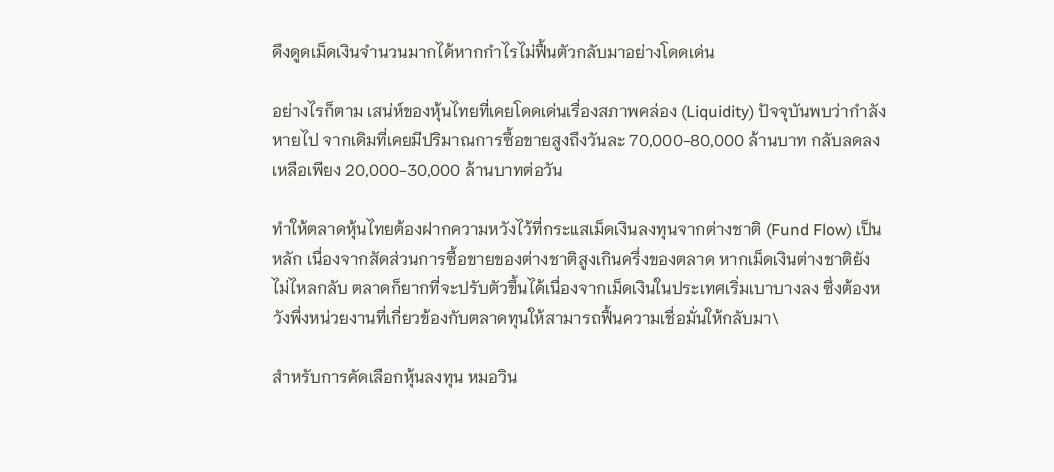ดึงดูดเม็ดเงินจำนวนมากได้หากกำไรไม่ฟื้นตัวกลับมาอย่างโดดเด่น

อย่างไรก็ตาม เสน่ห์ของหุ้นไทยที่เคยโดดเด่นเรื่องสภาพคล่อง (Liquidity) ปัจจุบันพบว่ากำลังหายไป จากเดิมที่เคยมีปริมาณการซื้อขายสูงถึงวันละ 70,000-80,000 ล้านบาท กลับลดลงเหลือเพียง 20,000-30,000 ล้านบาทต่อวัน

ทำให้ตลาดหุ้นไทยต้องฝากความหวังไว้ที่กระแสเม็ดเงินลงทุนจากต่างชาติ (Fund Flow) เป็นหลัก เนื่องจากสัดส่วนการซื้อขายของต่างชาติสูงเกินครึ่งของตลาด หากเม็ดเงินต่างชาติยังไม่ไหลกลับ ตลาดก็ยากที่จะปรับตัวขึ้นได้เนื่องจากเม็ดเงินในประเทศเริ่มเบาบางลง ซึ่งต้องหวังพึ่งหน่วยงานที่เกี่ยวข้องกับตลาดทุนให้สามารถฟื้นความเชื่อมั่นให้กลับมา\

สำหรับการคัดเลือกหุ้นลงทุน หมอวิน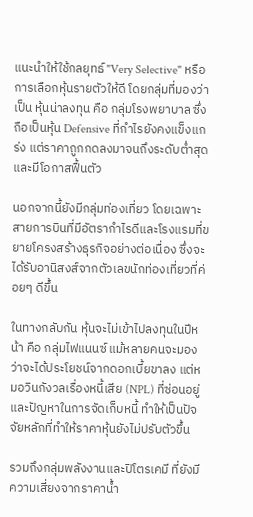แนะนำให้ใช้กลยุทธ์ "Very Selective" หรือการเลือกหุ้นรายตัวให้ดี โดยกลุ่มที่มองว่าเป็น หุ้นน่าลงทุน คือ กลุ่มโรงพยาบาล ซึ่งถือเป็นหุ้น Defensive ที่กำไรยังคงแข็งแกร่ง แต่ราคาถูกกดลงมาจนถึงระดับต่ำสุด และมีโอกาสฟื้นตัว

นอกจากนี้ยังมีกลุ่มท่องเที่ยว โดยเฉพาะสายการบินที่มีอัตรากำไรดีและโรงแรมที่ขยายโครงสร้างธุรกิจอย่างต่อเนื่อง ซึ่งจะได้รับอานิสงส์จากตัวเลขนักท่องเที่ยวที่ค่อยๆ ดีขึ้น

ในทางกลับกัน หุ้นจะไม่เข้าไปลงทุนในปีหน้า คือ กลุ่มไฟแนนซ์ แม้หลายคนจะมองว่าจะได้ประโยชน์จากดอกเบี้ยขาลง แต่หมอวินกังวลเรื่องหนี้เสีย (NPL) ที่ซ่อนอยู่และปัญหาในการจัดเก็บหนี้ ทำให้เป็นปัจจัยหลักที่ทำให้ราคาหุ้นยังไม่ปรับตัวขึ้น

รวมถึงกลุ่มพลังงานและปิโตรเคมี ที่ยังมีความเสี่ยงจากราคาน้ำ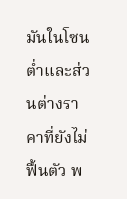มันในโซนต่ำและส่วนต่างราคาที่ยังไม่ฟื้นตัว พ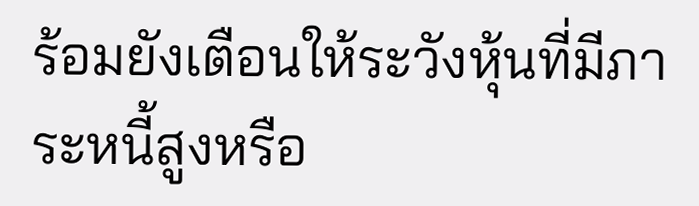ร้อมยังเตือนให้ระวังหุ้นที่มีภาระหนี้สูงหรือ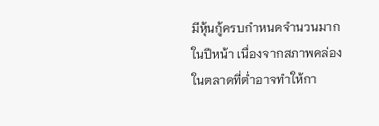มีหุ้นกู้ครบกำหนดจำนวนมากในปีหน้า เนื่องจากสภาพคล่องในตลาดที่ต่ำอาจทำให้กา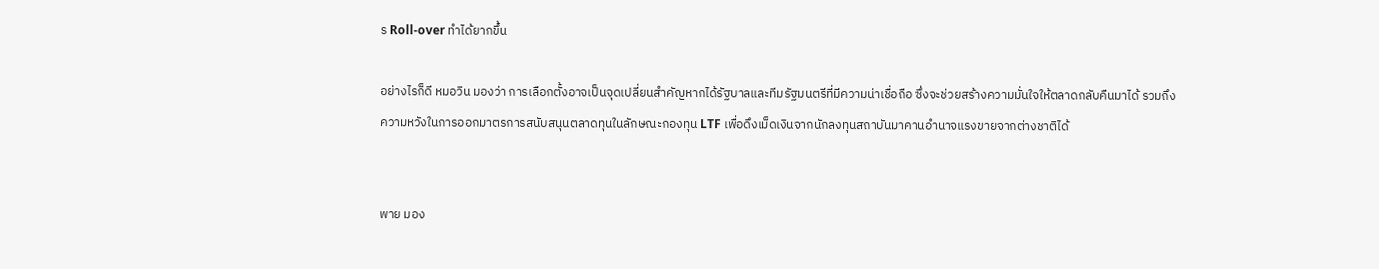ร Roll-over ทำได้ยากขึ้น

อย่างไรก็ดี หมอวิน มองว่า การเลือกตั้งอาจเป็นจุดเปลี่ยนสำคัญหากได้รัฐบาลและทีมรัฐมนตรีที่มีความน่าเชื่อถือ ซึ่งจะช่วยสร้างความมั่นใจให้ตลาดกลับคืนมาได้ รวมถึงความหวังในการออกมาตรการสนับสนุนตลาดทุนในลักษณะกองทุน LTF เพื่อดึงเม็ดเงินจากนักลงทุนสถาบันมาคานอำนาจแรงขายจากต่างชาติได้


พาย มอง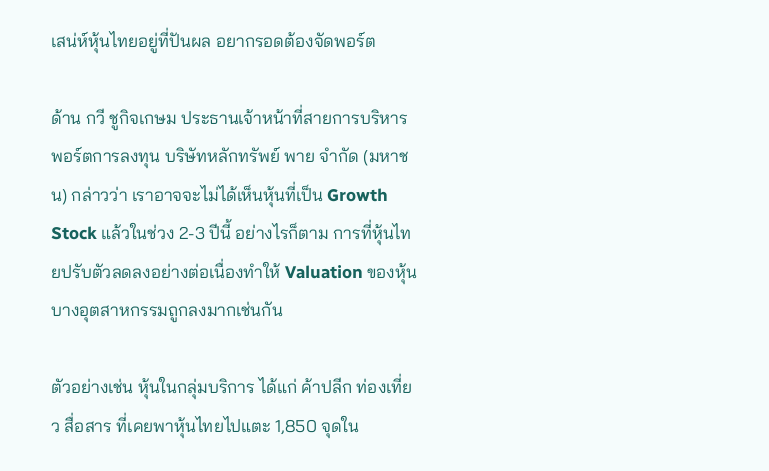เสน่ห์หุ้นไทยอยู่ที่ปันผล อยากรอดต้องจัดพอร์ต

ด้าน กวี ชูกิจเกษม ประธานเจ้าหน้าที่สายการบริหารพอร์ตการลงทุน บริษัทหลักทรัพย์ พาย จำกัด (มหาชน) กล่าวว่า เราอาจจะไม่ได้เห็นหุ้นที่เป็น Growth Stock แล้วในช่วง 2-3 ปีนี้ อย่างไรก็ตาม การที่หุ้นไทยปรับตัวลดลงอย่างต่อเนื่องทำให้ Valuation ของหุ้นบางอุตสาหกรรมถูกลงมากเช่นกัน

ตัวอย่างเช่น หุ้นในกลุ่มบริการ ได้แก่ ค้าปลีก ท่องเที่ยว สื่อสาร ที่เคยพาหุ้นไทยไปแตะ 1,850 จุดใน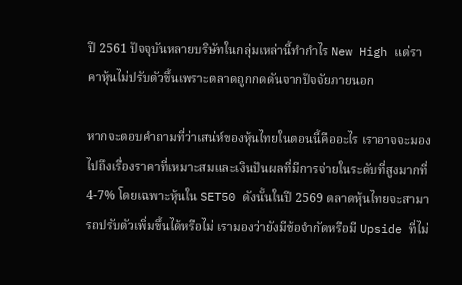ปี 2561 ปัจจุบันหลายบริษัทในกลุ่มเหล่านี้ทำกำไร New High แต่ราคาหุ้นไม่ปรับตัวขึ้นเพราะตลาดถูกกดดันจากปัจจัยภายนอก

หากจะตอบคำถามที่ว่าเสน่ห์ของหุ้นไทยในตอนนี้คืออะไร เราอาจจะมองไปถึงเรื่องราคาที่เหมาะสมและเงินปันผลที่มีการจ่ายในระดับที่สูงมากที่ 4-7% โดยเฉพาะหุ้นใน SET50 ดังนั้นในปี 2569 ตลาดหุ้นไทยจะสามารถปรับตัวเพิ่มขึ้นได้หรือไม่ เรามองว่ายังมีข้อจำกัดหรือมี Upside ที่ไม่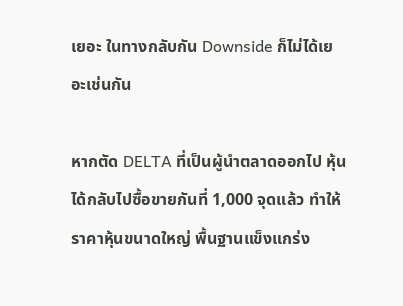เยอะ ในทางกลับกัน Downside ก็ไม่ได้เยอะเช่นกัน

หากตัด DELTA ที่เป็นผู้นำตลาดออกไป หุ้นได้กลับไปซื้อขายกันที่ 1,000 จุดแล้ว ทำให้ราคาหุ้นขนาดใหญ่ พื้นฐานแข็งแกร่ง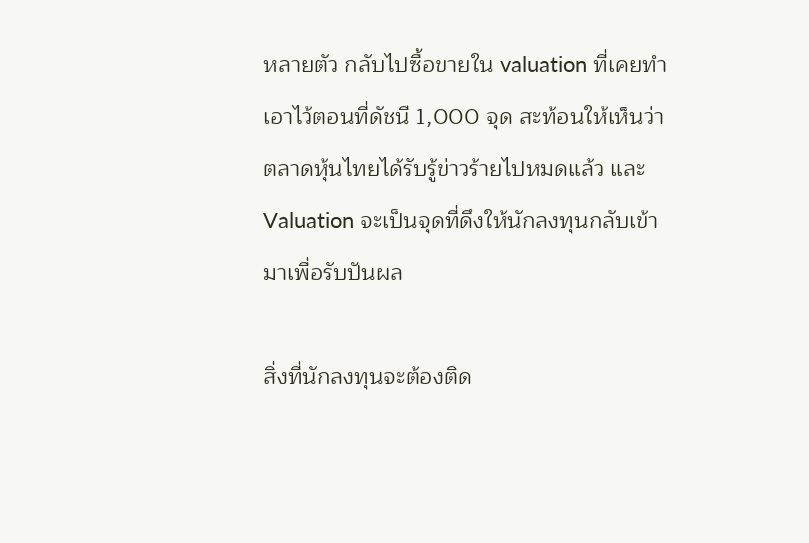หลายตัว กลับไปซื้อขายใน valuation ที่เคยทำเอาไว้ตอนที่ดัชนี 1,000 จุด สะท้อนให้เห็นว่าตลาดหุ้นไทยได้รับรู้ข่าวร้ายไปหมดแล้ว และ Valuation จะเป็นจุดที่ดึงให้นักลงทุนกลับเข้ามาเพื่อรับปันผล

สิ่งที่นักลงทุนจะต้องติด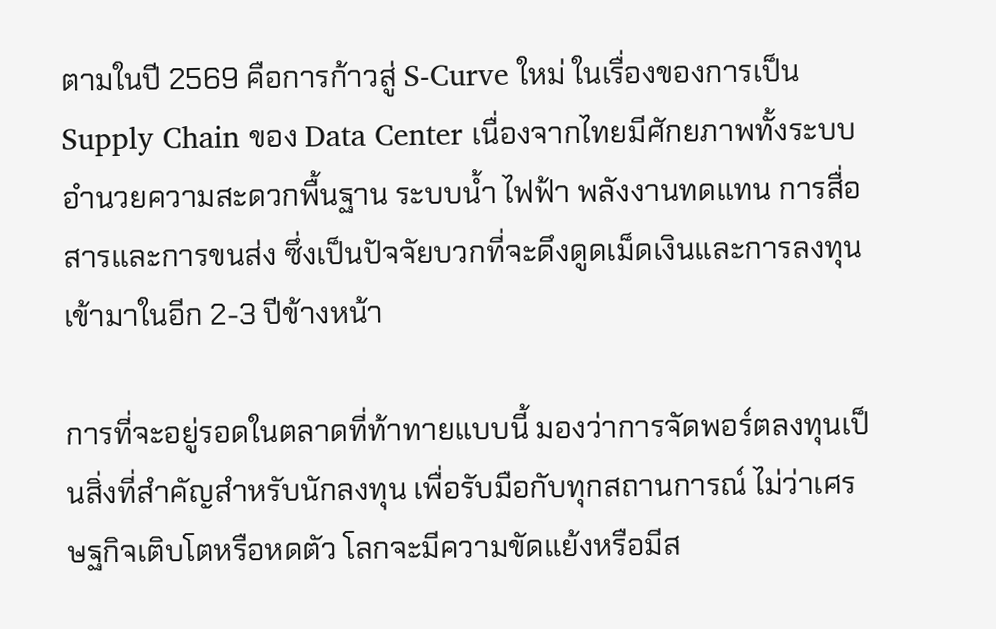ตามในปี 2569 คือการก้าวสู่ S-Curve ใหม่ ในเรื่องของการเป็น Supply Chain ของ Data Center เนื่องจากไทยมีศักยภาพทั้งระบบอำนวยความสะดวกพื้นฐาน ระบบน้ำ ไฟฟ้า พลังงานทดแทน การสื่อสารและการขนส่ง ซึ่งเป็นปัจจัยบวกที่จะดึงดูดเม็ดเงินและการลงทุนเข้ามาในอีก 2-3 ปีข้างหน้า

การที่จะอยู่รอดในตลาดที่ท้าทายแบบนี้ มองว่าการจัดพอร์ตลงทุนเป็นสิ่งที่สำคัญสำหรับนักลงทุน เพื่อรับมือกับทุกสถานการณ์ ไม่ว่าเศรษฐกิจเติบโตหรือหดตัว โลกจะมีความขัดแย้งหรือมีส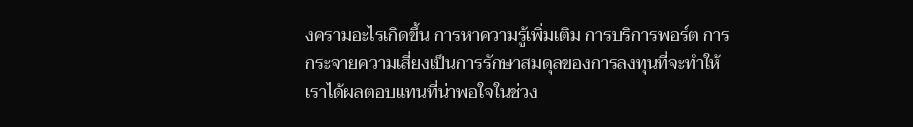งครามอะไรเกิดขึ้น การหาความรู้เพิ่มเติม การบริการพอร์ต การกระจายความเสี่ยงเป็นการรักษาสมดุลของการลงทุนที่จะทำให้เราได้ผลตอบแทนที่น่าพอใจในช่วง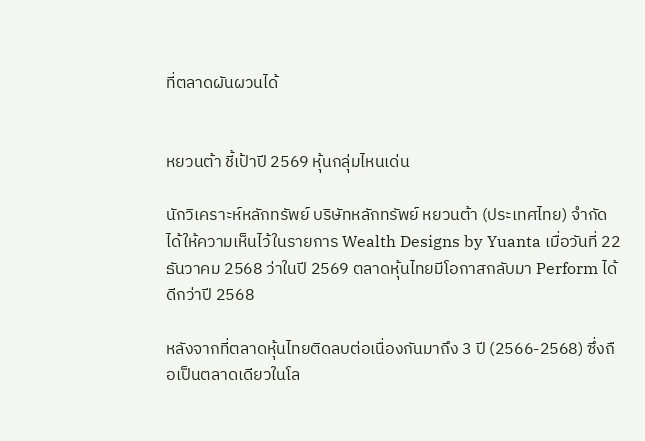ที่ตลาดผันผวนได้


หยวนต้า ชี้เป้าปี 2569 หุ้นกลุ่มไหนเด่น

นักวิเคราะห์หลักทรัพย์ บริษัทหลักทรัพย์ หยวนต้า (ประเทศไทย) จำกัด ได้ให้ความเห็นไว้ในรายการ Wealth Designs by Yuanta เมื่อวันที่ 22 ธันวาคม 2568 ว่าในปี 2569 ตลาดหุ้นไทยมีโอกาสกลับมา Perform ได้ดีกว่าปี 2568

หลังจากที่ตลาดหุ้นไทยติดลบต่อเนื่องกันมาถึง 3 ปี (2566-2568) ซึ่งถือเป็นตลาดเดียวในโล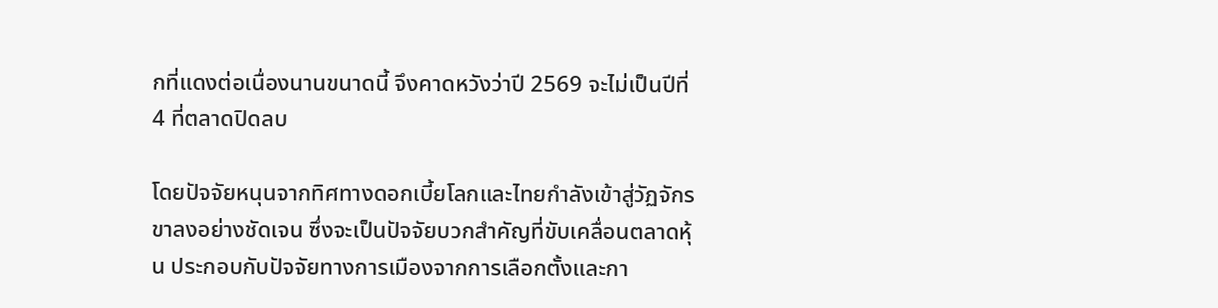กที่แดงต่อเนื่องนานขนาดนี้ จึงคาดหวังว่าปี 2569 จะไม่เป็นปีที่ 4 ที่ตลาดปิดลบ

โดยปัจจัยหนุนจากทิศทางดอกเบี้ยโลกและไทยกำลังเข้าสู่วัฏจักรขาลงอย่างชัดเจน ซึ่งจะเป็นปัจจัยบวกสำคัญที่ขับเคลื่อนตลาดหุ้น ประกอบกับปัจจัยทางการเมืองจากการเลือกตั้งและกา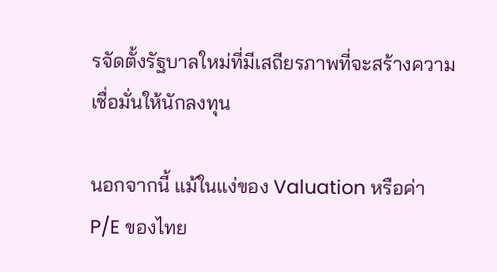รจัดตั้งรัฐบาลใหม่ที่มีเสถียรภาพที่จะสร้างความเชื่อมั่นให้นักลงทุน

นอกจากนี้ แม้ในแง่ของ Valuation หรือค่า P/E ของไทย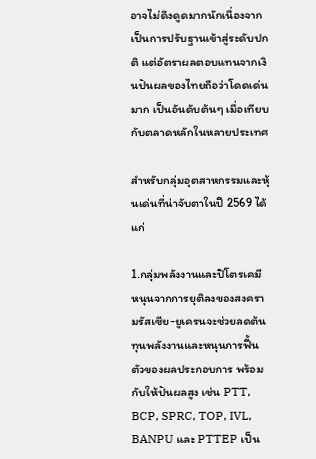อาจไม่ดึงดูดมากนักเนื่องจากเป็นการปรับฐานเข้าสู่ระดับปกติ แต่อัตราผลตอบแทนจากเงินปันผลของไทยถือว่าโดดเด่นมาก เป็นอันดับต้นๆ เมื่อเทียบกับตลาดหลักในหลายประเทศ

สำหรับกลุ่มอุตสาหกรรมและหุ้นเด่นที่น่าจับตาในปี 2569 ได้แก่

1.กลุ่มพลังงานและปิโตรเคมี หนุนจากการยุติลงของสงครามรัสเซีย-ยูเครนจะช่วยลดต้นทุนพลังงานและหนุนการฟื้นตัวของผลประกอบการ พร้อมกับให้ปันผลสูง เช่น PTT, BCP, SPRC, TOP, IVL, BANPU และ PTTEP เป็น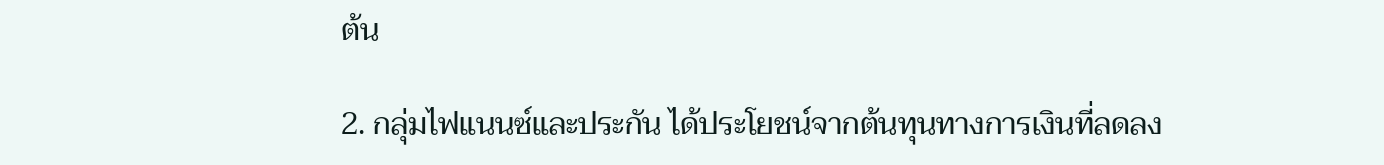ต้น

2. กลุ่มไฟแนนซ์และประกัน ได้ประโยชน์จากต้นทุนทางการเงินที่ลดลง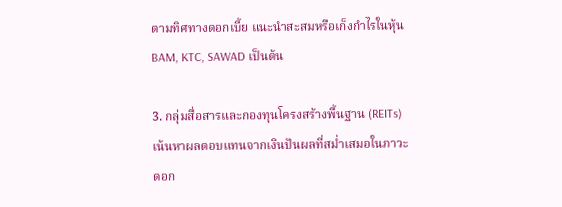ตามทิศทางดอกเบี้ย แนะนำสะสมหรือเก็งกำไรในหุ้น BAM, KTC, SAWAD เป็นต้น

3. กลุ่มสื่อสารและกองทุนโครงสร้างพื้นฐาน (REITs) เน้นหาผลตอบแทนจากเงินปันผลที่สม่ำเสมอในภาวะดอก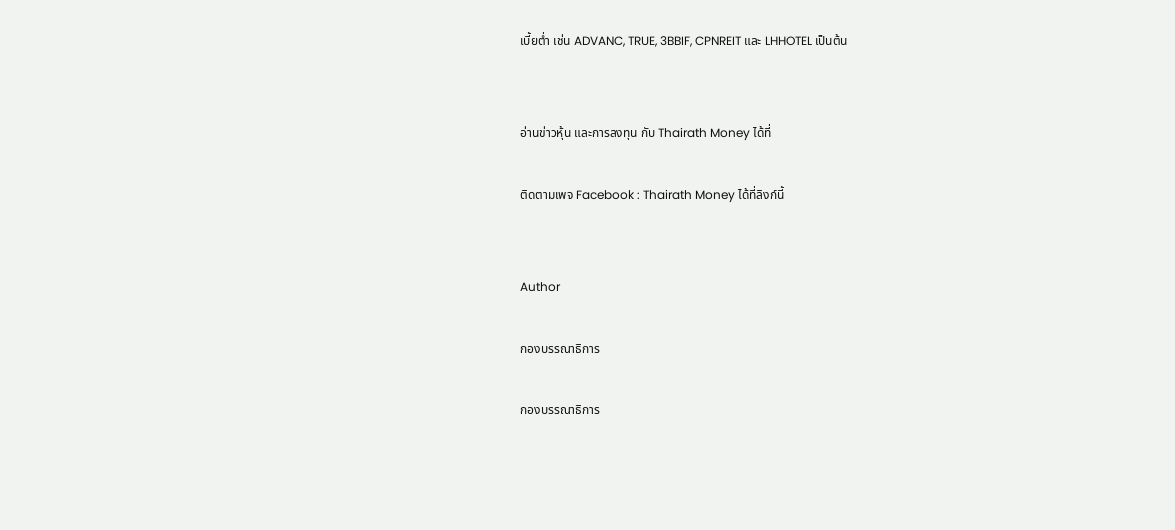เบี้ยต่ำ เช่น ADVANC, TRUE, 3BBIF, CPNREIT และ LHHOTEL เป็นต้น


อ่านข่าวหุ้น และการลงทุน กับ Thairath Money ได้ที่

ติดตามเพจ Facebook : Thairath Money ได้ที่ลิงก์นี้


Author

กองบรรณาธิการ

กองบรรณาธิการ